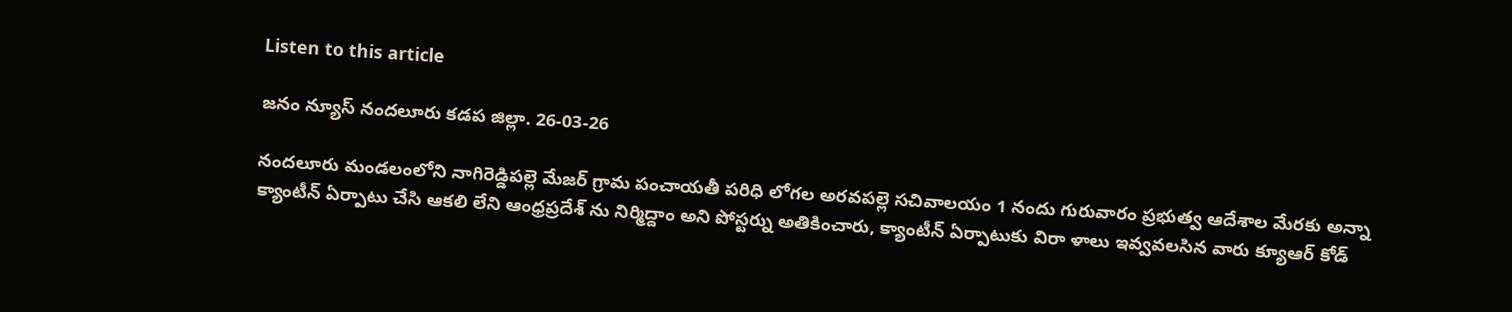Listen to this article

జనం న్యూస్ నందలూరు కడప జిల్లా. 26-03-26

నందలూరు మండలంలోని నాగిరెడ్డిపల్లె మేజర్ గ్రామ పంచాయతీ పరిధి లోగల అరవపల్లె సచివాలయం 1 నందు గురువారం ప్రభుత్వ ఆదేశాల మేరకు అన్నా క్యాంటీన్ ఏర్పాటు చేసి ఆకలి లేని ఆంధ్రప్రదేశ్ ను నిర్మిద్దాం అని పోస్టర్ను అతికించారు, క్యాంటీన్ ఏర్పాటుకు విరా ళాలు ఇవ్వవలసిన వారు క్యూఆర్ కోడ్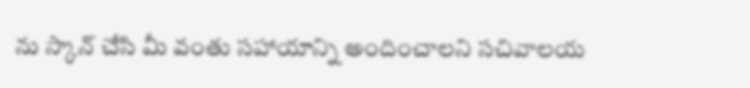ను స్కాన్ చేసి మీ వంతు సహాయాన్ని అందించాలని సచివాలయ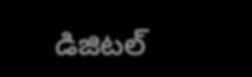డిజిటల్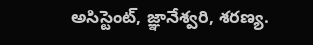అసిస్టెంట్, జ్ఞానేశ్వరి, శరణ్య.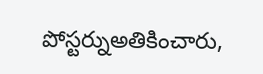పోస్టర్నుఅతికించారు,